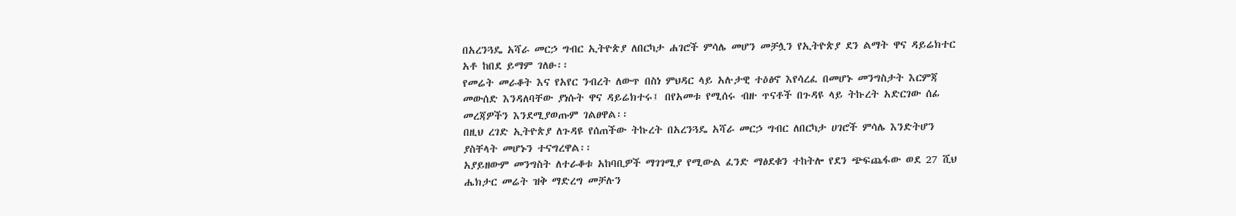በአረንጓዴ አሻራ መርኃ ግብር ኢትዮጵያ ለበርካታ ሐገሮች ምሳሌ መሆን መቻሏን የኢትዮጵያ ደን ልማት ዋና ዳይሬክተር አቶ ከበደ ይማም ገለፁ፡፡
የመሬት መራቆት እና የአየር ንብረት ለውጥ በስነ ምህዳር ላይ አሉታዊ ተዕፅኖ እየሳረፈ በመሆኑ መንግስታት እርምጃ መውሰድ እንዳለባቸው ያነሱት ዋና ዳይሬክተሩ፤ በየአመቱ የሚሰሩ ብዙ ጥናቶች በጉዳዩ ላይ ትኩረት አድርገው ሰፊ መረጃዎችን እንደሚያወጡም ገልፀዋል፡፡
በዚህ ረገድ ኢትዮጵያ ለጉዳዩ የሰጠችው ትኩረት በአረንጓዴ አሻራ መርኃ ግብር ለበርካታ ሀገሮች ምሳሌ እንድትሆን ያስቸላት መሆኑን ተናግረዋል፡፡
አያይዘውም መንግስት ለተራቆቱ አከባቢዎች ማገገሚያ የሚውል ፈንድ ማፅደቁን ተከትሎ የደን ጭፍጨፋው ወደ 27 ሺህ ሔክታር መሬት ዝቅ ማድረግ መቻሉን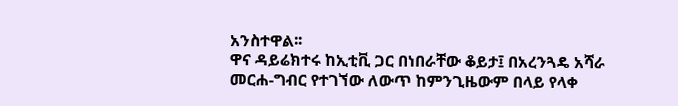አንስተዋል፡፡
ዋና ዳይሬክተሩ ከኢቲቪ ጋር በነበራቸው ቆይታ፤ በአረንጓዴ አሻራ መርሐ-ግብር የተገኘው ለውጥ ከምንጊዜውም በላይ የላቀ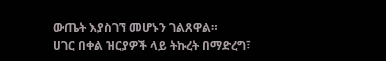ውጤት እያስገኘ መሆኑን ገልጸዋል።
ሀገር በቀል ዝርያዎች ላይ ትኩረት በማድረግ፣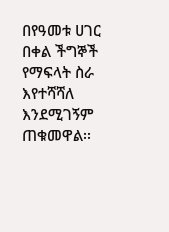በየዓመቱ ሀገር በቀል ችግኞች የማፍላት ስራ እየተሻሻለ እንደሚገኝም ጠቁመዋል፡፡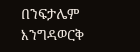በንፍታሌም እንግዳወርቅ